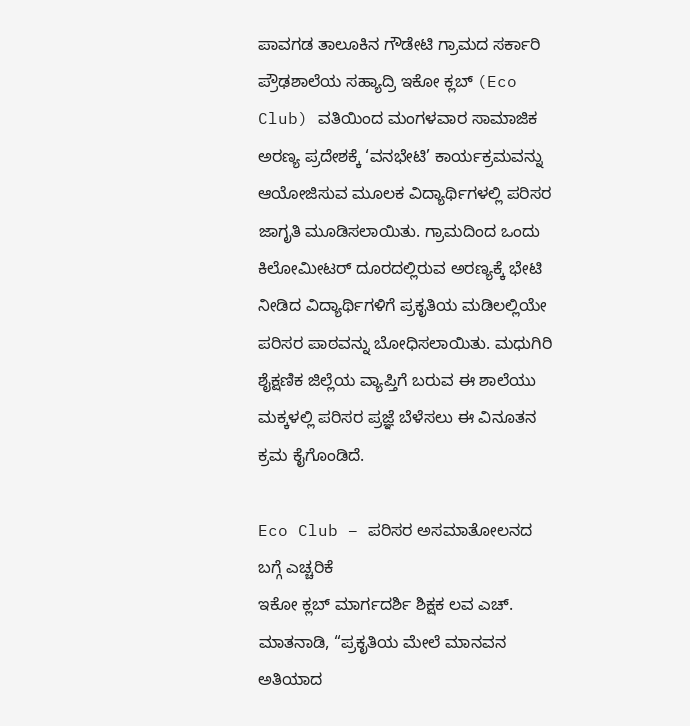ಪಾವಗಡ ತಾಲೂಕಿನ ಗೌಡೇಟಿ ಗ್ರಾಮದ ಸರ್ಕಾರಿ ಪ್ರೌಢಶಾಲೆಯ ಸಹ್ಯಾದ್ರಿ ಇಕೋ ಕ್ಲಬ್ (Eco Club) ವತಿಯಿಂದ ಮಂಗಳವಾರ ಸಾಮಾಜಿಕ ಅರಣ್ಯ ಪ್ರದೇಶಕ್ಕೆ ‘ವನಭೇಟಿ’ ಕಾರ್ಯಕ್ರಮವನ್ನು ಆಯೋಜಿಸುವ ಮೂಲಕ ವಿದ್ಯಾರ್ಥಿಗಳಲ್ಲಿ ಪರಿಸರ ಜಾಗೃತಿ ಮೂಡಿಸಲಾಯಿತು. ಗ್ರಾಮದಿಂದ ಒಂದು ಕಿಲೋಮೀಟರ್ ದೂರದಲ್ಲಿರುವ ಅರಣ್ಯಕ್ಕೆ ಭೇಟಿ ನೀಡಿದ ವಿದ್ಯಾರ್ಥಿಗಳಿಗೆ ಪ್ರಕೃತಿಯ ಮಡಿಲಲ್ಲಿಯೇ ಪರಿಸರ ಪಾಠವನ್ನು ಬೋಧಿಸಲಾಯಿತು. ಮಧುಗಿರಿ ಶೈಕ್ಷಣಿಕ ಜಿಲ್ಲೆಯ ವ್ಯಾಪ್ತಿಗೆ ಬರುವ ಈ ಶಾಲೆಯು ಮಕ್ಕಳಲ್ಲಿ ಪರಿಸರ ಪ್ರಜ್ಞೆ ಬೆಳೆಸಲು ಈ ವಿನೂತನ ಕ್ರಮ ಕೈಗೊಂಡಿದೆ.

Eco Club – ಪರಿಸರ ಅಸಮಾತೋಲನದ ಬಗ್ಗೆ ಎಚ್ಚರಿಕೆ
ಇಕೋ ಕ್ಲಬ್ ಮಾರ್ಗದರ್ಶಿ ಶಿಕ್ಷಕ ಲವ ಎಚ್. ಮಾತನಾಡಿ, “ಪ್ರಕೃತಿಯ ಮೇಲೆ ಮಾನವನ ಅತಿಯಾದ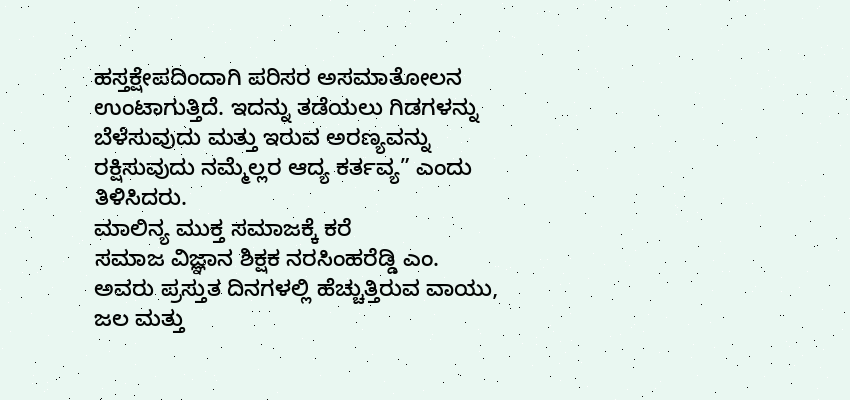ಹಸ್ತಕ್ಷೇಪದಿಂದಾಗಿ ಪರಿಸರ ಅಸಮಾತೋಲನ ಉಂಟಾಗುತ್ತಿದೆ. ಇದನ್ನು ತಡೆಯಲು ಗಿಡಗಳನ್ನು ಬೆಳೆಸುವುದು ಮತ್ತು ಇರುವ ಅರಣ್ಯವನ್ನು ರಕ್ಷಿಸುವುದು ನಮ್ಮೆಲ್ಲರ ಆದ್ಯ ಕರ್ತವ್ಯ” ಎಂದು ತಿಳಿಸಿದರು.
ಮಾಲಿನ್ಯ ಮುಕ್ತ ಸಮಾಜಕ್ಕೆ ಕರೆ
ಸಮಾಜ ವಿಜ್ಞಾನ ಶಿಕ್ಷಕ ನರಸಿಂಹರೆಡ್ಡಿ ಎಂ. ಅವರು ಪ್ರಸ್ತುತ ದಿನಗಳಲ್ಲಿ ಹೆಚ್ಚುತ್ತಿರುವ ವಾಯು, ಜಲ ಮತ್ತು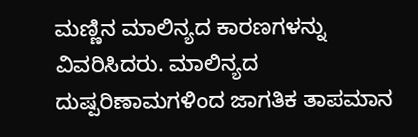ಮಣ್ಣಿನ ಮಾಲಿನ್ಯದ ಕಾರಣಗಳನ್ನು ವಿವರಿಸಿದರು. ಮಾಲಿನ್ಯದ ದುಷ್ಪರಿಣಾಮಗಳಿಂದ ಜಾಗತಿಕ ತಾಪಮಾನ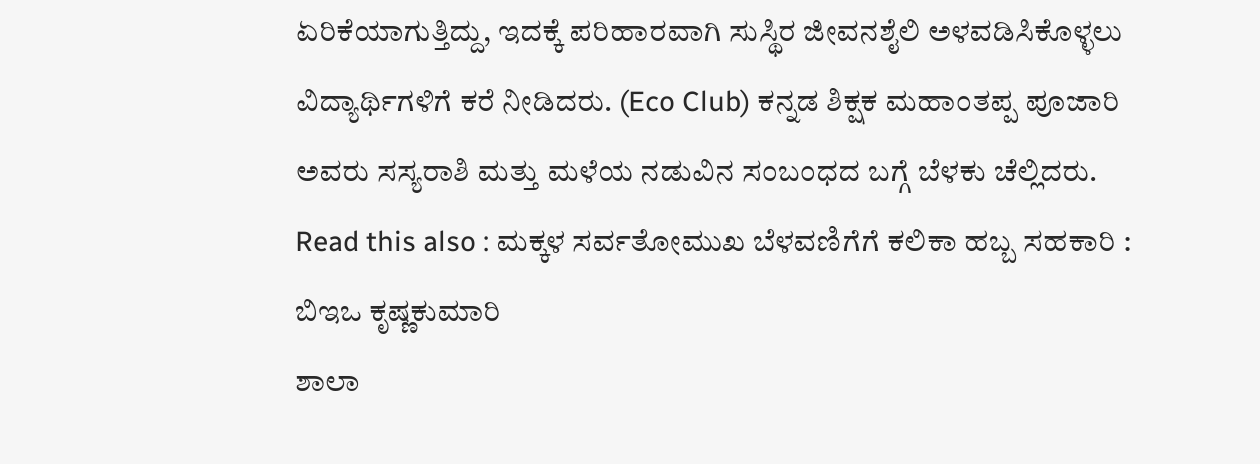ಏರಿಕೆಯಾಗುತ್ತಿದ್ದು, ಇದಕ್ಕೆ ಪರಿಹಾರವಾಗಿ ಸುಸ್ಥಿರ ಜೀವನಶೈಲಿ ಅಳವಡಿಸಿಕೊಳ್ಳಲು ವಿದ್ಯಾರ್ಥಿಗಳಿಗೆ ಕರೆ ನೀಡಿದರು. (Eco Club) ಕನ್ನಡ ಶಿಕ್ಷಕ ಮಹಾಂತಪ್ಪ ಪೂಜಾರಿ ಅವರು ಸಸ್ಯರಾಶಿ ಮತ್ತು ಮಳೆಯ ನಡುವಿನ ಸಂಬಂಧದ ಬಗ್ಗೆ ಬೆಳಕು ಚೆಲ್ಲಿದರು. Read this also : ಮಕ್ಕಳ ಸರ್ವತೋಮುಖ ಬೆಳವಣಿಗೆಗೆ ಕಲಿಕಾ ಹಬ್ಬ ಸಹಕಾರಿ : ಬಿಇಒ ಕೃಷ್ಣಕುಮಾರಿ
ಶಾಲಾ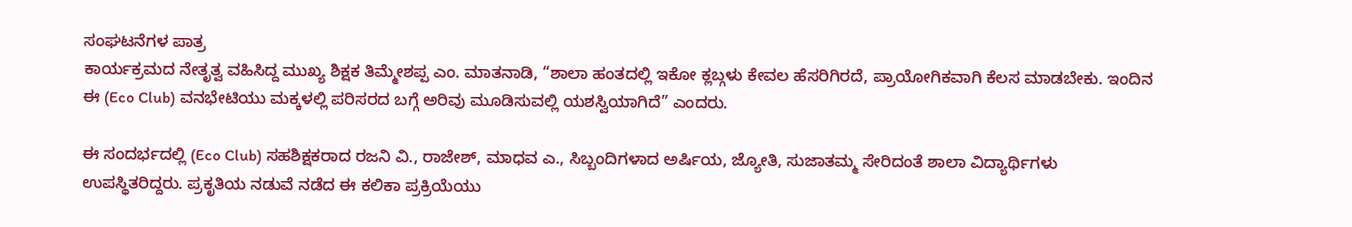ಸಂಘಟನೆಗಳ ಪಾತ್ರ
ಕಾರ್ಯಕ್ರಮದ ನೇತೃತ್ವ ವಹಿಸಿದ್ದ ಮುಖ್ಯ ಶಿಕ್ಷಕ ತಿಮ್ಮೇಶಪ್ಪ ಎಂ. ಮಾತನಾಡಿ, “ಶಾಲಾ ಹಂತದಲ್ಲಿ ಇಕೋ ಕ್ಲಬ್ಗಳು ಕೇವಲ ಹೆಸರಿಗಿರದೆ, ಪ್ರಾಯೋಗಿಕವಾಗಿ ಕೆಲಸ ಮಾಡಬೇಕು. ಇಂದಿನ ಈ (Eco Club) ವನಭೇಟಿಯು ಮಕ್ಕಳಲ್ಲಿ ಪರಿಸರದ ಬಗ್ಗೆ ಅರಿವು ಮೂಡಿಸುವಲ್ಲಿ ಯಶಸ್ವಿಯಾಗಿದೆ” ಎಂದರು.

ಈ ಸಂದರ್ಭದಲ್ಲಿ (Eco Club) ಸಹಶಿಕ್ಷಕರಾದ ರಜನಿ ವಿ., ರಾಜೇಶ್, ಮಾಧವ ಎ., ಸಿಬ್ಬಂದಿಗಳಾದ ಅರ್ಷಿಯ, ಜ್ಯೋತಿ, ಸುಜಾತಮ್ಮ ಸೇರಿದಂತೆ ಶಾಲಾ ವಿದ್ಯಾರ್ಥಿಗಳು ಉಪಸ್ಥಿತರಿದ್ದರು. ಪ್ರಕೃತಿಯ ನಡುವೆ ನಡೆದ ಈ ಕಲಿಕಾ ಪ್ರಕ್ರಿಯೆಯು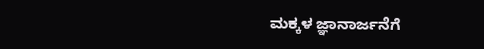ಮಕ್ಕಳ ಜ್ಞಾನಾರ್ಜನೆಗೆ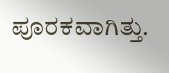ಪೂರಕವಾಗಿತ್ತು.